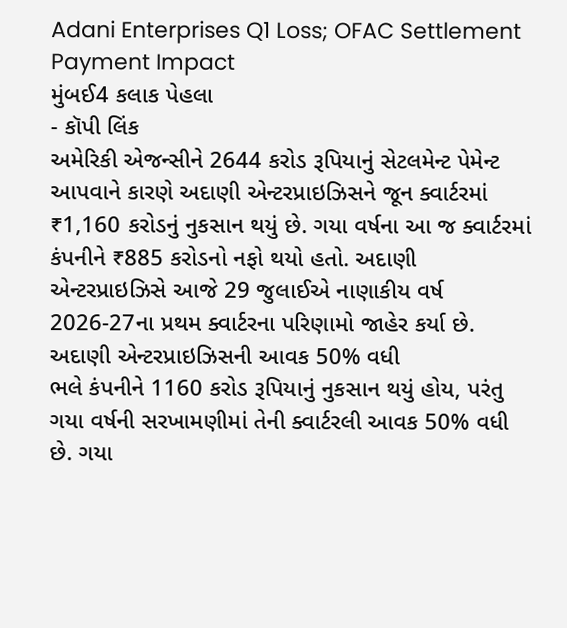Adani Enterprises Q1 Loss; OFAC Settlement Payment Impact
મુંબઈ4 કલાક પેહલા
- કૉપી લિંક
અમેરિકી એજન્સીને 2644 કરોડ રૂપિયાનું સેટલમેન્ટ પેમેન્ટ આપવાને કારણે અદાણી એન્ટરપ્રાઇઝિસને જૂન ક્વાર્ટરમાં ₹1,160 કરોડનું નુકસાન થયું છે. ગયા વર્ષના આ જ ક્વાર્ટરમાં કંપનીને ₹885 કરોડનો નફો થયો હતો. અદાણી એન્ટરપ્રાઇઝિસે આજે 29 જુલાઈએ નાણાકીય વર્ષ 2026-27ના પ્રથમ ક્વાર્ટરના પરિણામો જાહેર કર્યા છે.
અદાણી એન્ટરપ્રાઇઝિસની આવક 50% વધી
ભલે કંપનીને 1160 કરોડ રૂપિયાનું નુકસાન થયું હોય, પરંતુ ગયા વર્ષની સરખામણીમાં તેની ક્વાર્ટરલી આવક 50% વધી છે. ગયા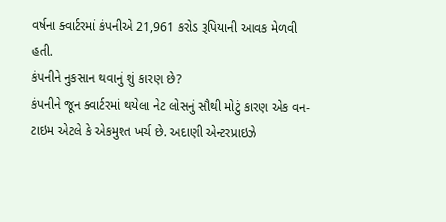વર્ષના ક્વાર્ટરમાં કંપનીએ 21,961 કરોડ રૂપિયાની આવક મેળવી હતી.
કંપનીને નુકસાન થવાનું શું કારણ છે?
કંપનીને જૂન ક્વાર્ટરમાં થયેલા નેટ લોસનું સૌથી મોટું કારણ એક વન-ટાઇમ એટલે કે એકમુશ્ત ખર્ચ છે. અદાણી એન્ટરપ્રાઇઝે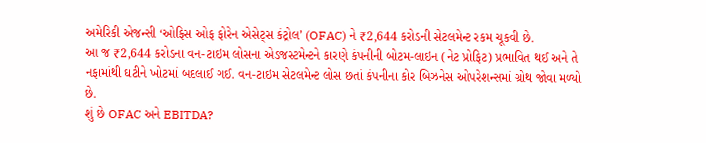અમેરિકી એજન્સી ‘ઓફિસ ઓફ ફોરેન એસેટ્સ કંટ્રોલ’ (OFAC) ને ₹2,644 કરોડની સેટલમેન્ટ રકમ ચૂકવી છે.
આ જ ₹2,644 કરોડના વન-ટાઇમ લોસના એડજસ્ટમેન્ટને કારણે કંપનીની બોટમ-લાઇન (નેટ પ્રોફિટ) પ્રભાવિત થઈ અને તે નફામાંથી ઘટીને ખોટમાં બદલાઈ ગઈ. વન-ટાઇમ સેટલમેન્ટ લોસ છતાં કંપનીના કોર બિઝનેસ ઓપરેશન્સમાં ગ્રોથ જોવા મળ્યો છે.
શું છે OFAC અને EBITDA?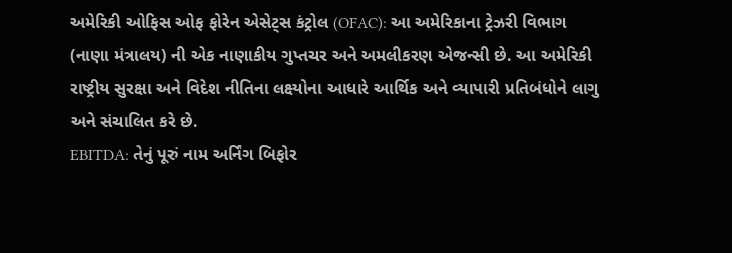અમેરિકી ઓફિસ ઓફ ફોરેન એસેટ્સ કંટ્રોલ (OFAC): આ અમેરિકાના ટ્રેઝરી વિભાગ (નાણા મંત્રાલય) ની એક નાણાકીય ગુપ્તચર અને અમલીકરણ એજન્સી છે. આ અમેરિકી રાષ્ટ્રીય સુરક્ષા અને વિદેશ નીતિના લક્ષ્યોના આધારે આર્થિક અને વ્યાપારી પ્રતિબંધોને લાગુ અને સંચાલિત કરે છે.
EBITDA: તેનું પૂરું નામ અર્નિંગ બિફોર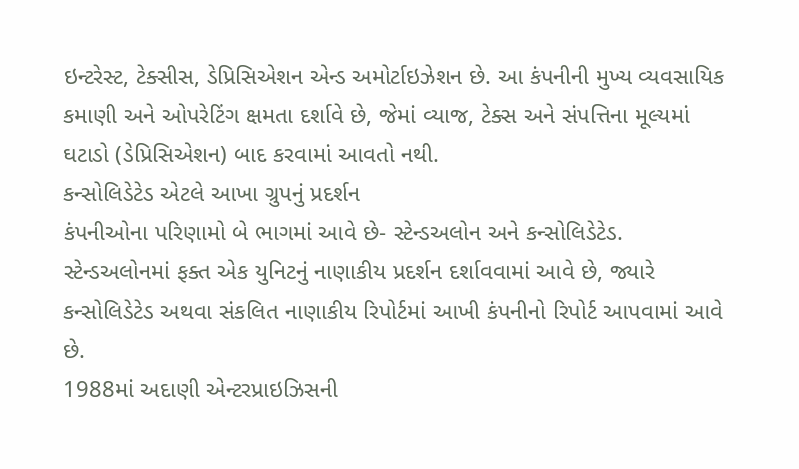ઇન્ટરેસ્ટ, ટેક્સીસ, ડેપ્રિસિએશન એન્ડ અમોર્ટાઇઝેશન છે. આ કંપનીની મુખ્ય વ્યવસાયિક કમાણી અને ઓપરેટિંગ ક્ષમતા દર્શાવે છે, જેમાં વ્યાજ, ટેક્સ અને સંપત્તિના મૂલ્યમાં ઘટાડો (ડેપ્રિસિએશન) બાદ કરવામાં આવતો નથી.
કન્સોલિડેટેડ એટલે આખા ગ્રુપનું પ્રદર્શન
કંપનીઓના પરિણામો બે ભાગમાં આવે છે- સ્ટેન્ડઅલોન અને કન્સોલિડેટેડ. સ્ટેન્ડઅલોનમાં ફક્ત એક યુનિટનું નાણાકીય પ્રદર્શન દર્શાવવામાં આવે છે, જ્યારે કન્સોલિડેટેડ અથવા સંકલિત નાણાકીય રિપોર્ટમાં આખી કંપનીનો રિપોર્ટ આપવામાં આવે છે.
1988માં અદાણી એન્ટરપ્રાઇઝિસની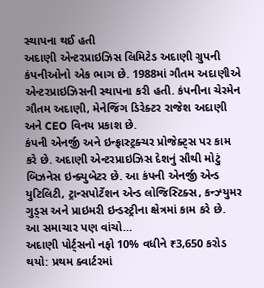સ્થાપના થઈ હતી
અદાણી એન્ટરપ્રાઇઝિસ લિમિટેડ અદાણી ગ્રુપની કંપનીઓનો એક ભાગ છે. 1988માં ગૌતમ અદાણીએ એન્ટરપ્રાઇઝિસની સ્થાપના કરી હતી. કંપનીના ચેરમેન ગૌતમ અદાણી, મેનેજિંગ ડિરેક્ટર રાજેશ અદાણી અને CEO વિનય પ્રકાશ છે.
કંપની એનર્જી અને ઇન્ફ્રાસ્ટ્રક્ચર પ્રોજેક્ટ્સ પર કામ કરે છે. અદાણી એન્ટરપ્રાઇઝિસ દેશનું સૌથી મોટું બિઝનેસ ઇન્ક્યુબેટર છે. આ કંપની એનર્જી એન્ડ યુટિલિટી, ટ્રાન્સપોર્ટેશન એન્ડ લોજિસ્ટિક્સ, કન્ઝ્યુમર ગુડ્સ અને પ્રાઇમરી ઇન્ડસ્ટ્રીના ક્ષેત્રમાં કામ કરે છે.
આ સમાચાર પણ વાંચો…
અદાણી પોર્ટ્સનો નફો 10% વધીને ₹3,650 કરોડ થયો: પ્રથમ ક્વાર્ટરમાં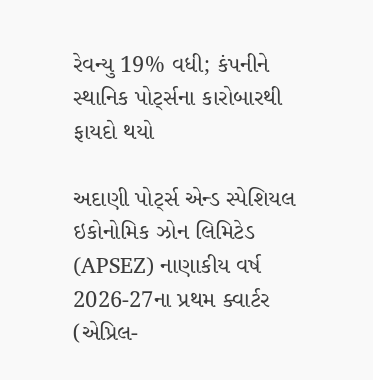રેવન્યુ 19% વધી; કંપનીને સ્થાનિક પોર્ટ્સના કારોબારથી ફાયદો થયો

અદાણી પોર્ટ્સ એન્ડ સ્પેશિયલ ઇકોનોમિક ઝોન લિમિટેડ (APSEZ) નાણાકીય વર્ષ 2026-27ના પ્રથમ ક્વાર્ટર (એપ્રિલ-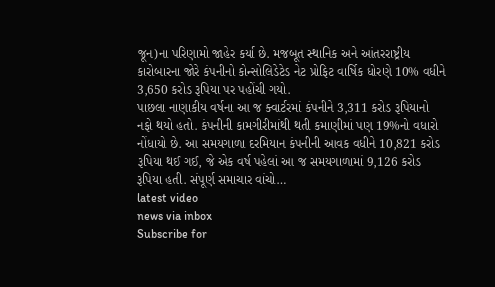જૂન)ના પરિણામો જાહેર કર્યા છે. મજબૂત સ્થાનિક અને આંતરરાષ્ટ્રીય કારોબારના જોરે કંપનીનો કોન્સોલિડેટેડ નેટ પ્રોફિટ વાર્ષિક ધોરણે 10% વધીને 3,650 કરોડ રૂપિયા પર પહોંચી ગયો.
પાછલા નાણાકીય વર્ષના આ જ ક્વાર્ટરમાં કંપનીને 3,311 કરોડ રૂપિયાનો નફો થયો હતો. કંપનીની કામગીરીમાંથી થતી કમાણીમાં પણ 19%નો વધારો નોંધાયો છે. આ સમયગાળા દરમિયાન કંપનીની આવક વધીને 10,821 કરોડ રૂપિયા થઈ ગઈ, જે એક વર્ષ પહેલાં આ જ સમયગાળામાં 9,126 કરોડ રૂપિયા હતી. સંપૂર્ણ સમાચાર વાંચો…
latest video
news via inbox
Subscribe for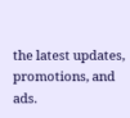the latest updates, promotions, and ads.